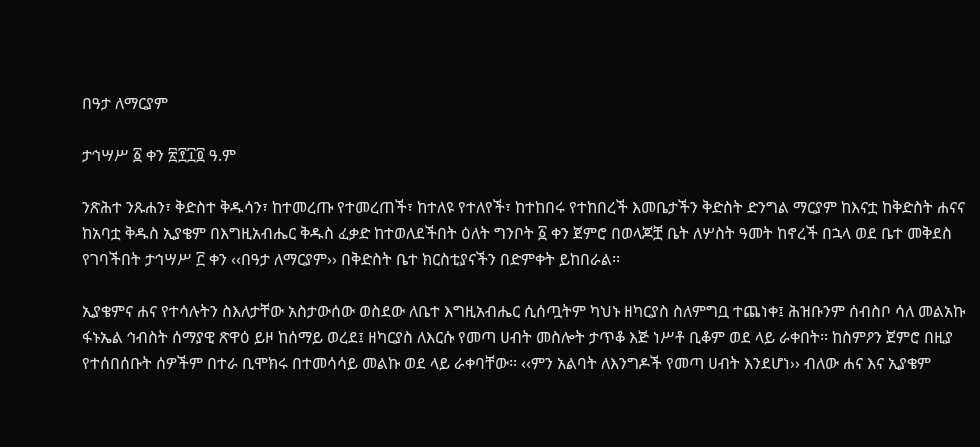በዓታ ለማርያም

ታኅሣሥ ፩ ቀን ፳፻፲፬ ዓ.ም

ንጽሕተ ንጹሐን፣ ቅድስተ ቅዱሳን፣ ከተመረጡ የተመረጠች፣ ከተለዩ የተለየች፣ ከተከበሩ የተከበረች እመቤታችን ቅድስት ድንግል ማርያም ከእናቷ ከቅድስት ሐናና ከአባቷ ቅዱስ ኢያቄም በእግዚአብሔር ቅዱስ ፈቃድ ከተወለደችበት ዕለት ግንቦት ፩ ቀን ጀምሮ በወላጆቿ ቤት ለሦስት ዓመት ከኖረች በኋላ ወደ ቤተ መቅደስ የገባችበት ታኅሣሥ ፫ ቀን ‹‹በዓታ ለማርያም›› በቅድስት ቤተ ክርስቲያናችን በድምቀት ይከበራል፡፡

ኢያቄምና ሐና የተሳሉትን ስእለታቸው አስታውሰው ወስደው ለቤተ እግዚአብሔር ሲሰጧትም ካህኑ ዘካርያስ ስለምግቧ ተጨነቀ፤ ሕዝቡንም ሰብስቦ ሳለ መልአኩ ፋኑኤል ኅብስት ሰማያዊ ጽዋዕ ይዞ ከሰማይ ወረደ፤ ዘካርያስ ለእርሱ የመጣ ሀብት መስሎት ታጥቆ እጅ ነሥቶ ቢቆም ወደ ላይ ራቀበት፡፡ ከስምዖን ጀምሮ በዚያ የተሰበሰቡት ሰዎችም በተራ ቢሞክሩ በተመሳሳይ መልኩ ወደ ላይ ራቀባቸው፡፡ ‹‹ምን አልባት ለእንግዶች የመጣ ሀብት እንደሆነ›› ብለው ሐና እና ኢያቄም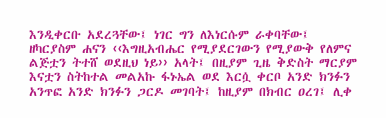እንዲቀርቡ አደረጓቸው፤ ነገር ግን ለእነርሱም ራቀባቸው፤ ዘካርያስም ሐናን ‹‹እግዚአብሔር የሚያደርገውን የሚያውቅ የለምና ልጅቷን ትተሸ ወደዚህ ነይ›› አላት፤ በዚያም ጊዜ ቅድስት ማርያም እናቷን ስትከተል መልአኩ ፋኑኤል ወደ እርሷ ቀርቦ አንድ ክንፉን አንጥፎ አንድ ክንፉን ጋርዶ መገባት፤ ከዚያም በክብር ዐረገ፤ ሊቀ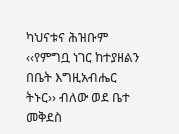ካህናቱና ሕዝቡም ‹‹የምግቧ ነገር ከተያዘልን በቤት እግዚአብሔር ትኑር›› ብለው ወደ ቤተ መቅደስ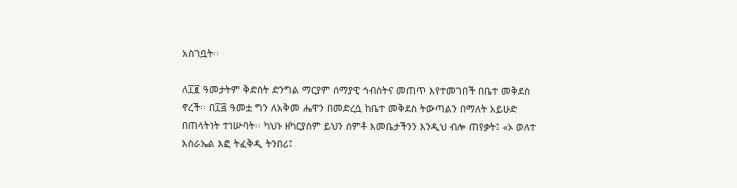አስገቧት፡፡

ለ፲፪ ዓመታትም ቅድስት ድንግል ማርያም ሰማያዊ ኅብስትና መጠጥ እየተመገበች በቤተ መቅደስ ኖረች፡፡ በ፲፭ ዓመቷ ግን ለአቅመ ሔዋን በመድረሷ ከቤተ መቅደስ ትውጣልን በማለት አይሁድ በጠላትነት ተነሡባት፡፡ ካህኑ ዘካርያስም ይህን ሰምቶ እመቤታችንን እንዲህ ብሎ ጠየቃት፤ «ኦ ወለተ እስራኤል እፎ ትፈቅዲ ትንበሪ፤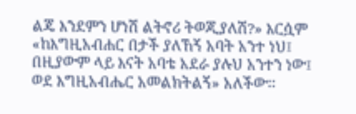ልጄ እንደምን ሆነሽ ልትኖሪ ትወጂያለሽ?» እርሷም «ከእግዚአብሐር በታች ያለኸኝ አባት አንተ ነህ፤ በዚያውም ላይ እናት አባቴ አደራ ያሉህ አንተን ነው፤ ወደ እግዚአብሔር አመልክትልኝ» አለችው፡፡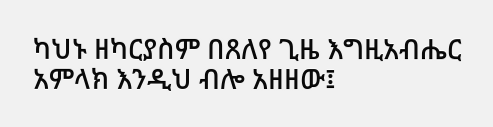ካህኑ ዘካርያስም በጸለየ ጊዜ እግዚአብሔር አምላክ እንዲህ ብሎ አዘዘው፤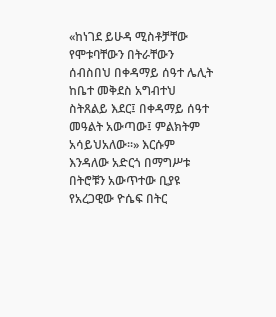«ከነገደ ይሁዳ ሚስቶቻቸው የሞቱባቸውን በትራቸውን ሰብስበህ በቀዳማይ ሰዓተ ሌሊት ከቤተ መቅደስ አግብተህ ስትጸልይ እደር፤ በቀዳማይ ሰዓተ መዓልት አውጣው፤ ምልክትም አሳይህአለው፡፡» እርሱም እንዳለው አድርጎ በማግሥቱ በትሮቹን አውጥተው ቢያዩ የአረጋዊው ዮሴፍ በትር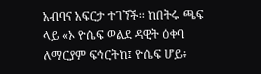አብባና አፍርታ ተገኘች፡፡ ከበትሩ ጫፍ ላይ «ኦ ዮሴፍ ወልደ ዳዊት ዕቀባ ለማርያም ፍኅርትከ፤ ዮሴፍ ሆይ፥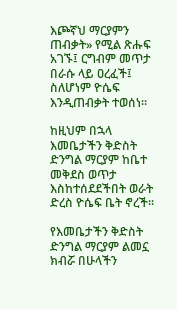እጮኛህ ማርያምን ጠብቃት» የሚል ጽሑፍ አገኙ፤ ርግብም መጥታ በራሱ ላይ ዐረፈች፤ ስለሆነም ዮሴፍ እንዲጠብቃት ተወሰነ፡፡

ከዚህም በኋላ እመቤታችን ቅድስት ድንግል ማርያም ከቤተ መቅደስ ወጥታ እስከተሰደደችበት ወራት ድረስ ዮሴፍ ቤት ኖረች፡፡

የእመቤታችን ቅድስት ድንግል ማርያም ልመኗ ክብሯ በሁላችን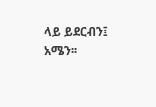ላይ ይደርብን፤ አሜን፡፡